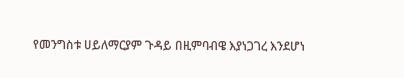የመንግስቱ ሀይለማርያም ጉዳይ በዚምባብዌ እያነጋገረ እንደሆነ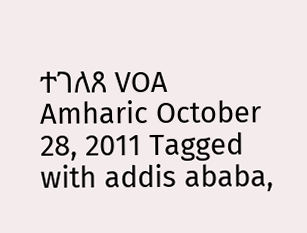ተገለጸ VOA Amharic October 28, 2011 Tagged with addis ababa,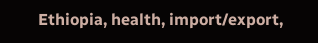Ethiopia, health, import/export,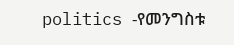politics -የመንግስቱ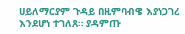ሀይለማርያም ጉዳይ በዚምባብዌ እያነጋገረ እንደሆነ ተገለጸ። ያዳምጡ